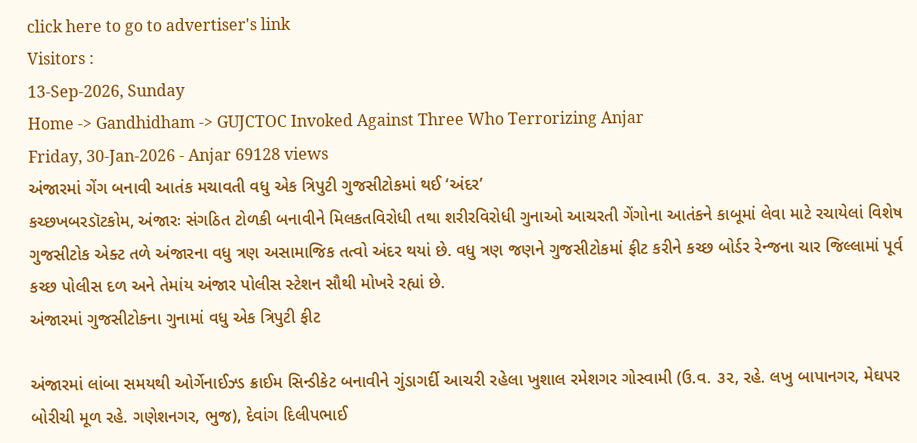click here to go to advertiser's link
Visitors :
13-Sep-2026, Sunday
Home -> Gandhidham -> GUJCTOC Invoked Against Three Who Terrorizing Anjar
Friday, 30-Jan-2026 - Anjar 69128 views
અંજારમાં ગેંગ બનાવી આતંક મચાવતી વધુ એક ત્રિપુટી ગુજસીટોકમાં થઈ ‘અંદર’
કચ્છખબરડૉટકોમ, અંજારઃ સંગઠિત ટોળકી બનાવીને મિલકતવિરોધી તથા શરીરવિરોધી ગુનાઓ આચરતી ગેંગોના આતંકને કાબૂમાં લેવા માટે રચાયેલાં વિશેષ ગુજસીટોક એક્ટ તળે અંજારના વધુ ત્રણ અસામાજિક તત્વો અંદર થયાં છે. વધુ ત્રણ જણને ગુજસીટોકમાં ફીટ કરીને કચ્છ બોર્ડર રેન્જના ચાર જિલ્લામાં પૂર્વ કચ્છ પોલીસ દળ અને તેમાંય અંજાર પોલીસ સ્ટેશન સૌથી મોખરે રહ્યાં છે.
અંજારમાં ગુજસીટોકના ગુનામાં વધુ એક ત્રિપુટી ફીટ

અંજારમાં લાંબા સમયથી ઓર્ગેનાઈઝ્ડ ક્રાઈમ સિન્ડીકેટ બનાવીને ગુંડાગર્દી આચરી રહેલા ખુશાલ રમેશગર ગોસ્વામી (ઉ.વ. ૩૨, રહે. લખુ બાપાનગર, મેઘપર બોરીચી મૂળ રહે. ગણેશનગર, ભુજ), દેવાંગ દિલીપભાઈ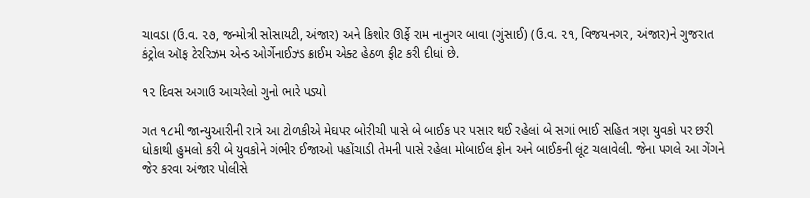ચાવડા (ઉ.વ. ૨૭, જન્મોત્રી સોસાયટી, અંજાર) અને કિશોર ઊર્ફે રામ નાનુગર બાવા (ગુંસાઈ) (ઉ.વ. ૨૧, વિજયનગર, અંજાર)ને ગુજરાત કંટ્રોલ ઑફ ટેરરિઝમ એન્ડ ઓર્ગેનાઈઝ્ડ ક્રાઈમ એક્ટ હેઠળ ફીટ કરી દીધાં છે.

૧૨ દિવસ અગાઉ આચરેલો ગુનો ભારે પડ્યો

ગત ૧૮મી જાન્યુઆરીની રાત્રે આ ટોળકીએ મેઘપર બોરીચી પાસે બે બાઈક પર પસાર થઈ રહેલાં બે સગાં ભાઈ સહિત ત્રણ યુવકો પર છરી ધોકાથી હુમલો કરી બે યુવકોને ગંભીર ઈજાઓ પહોંચાડી તેમની પાસે રહેલા મોબાઈલ ફોન અને બાઈકની લૂંટ ચલાવેલી. જેના પગલે આ ગેંગને જેર કરવા અંજાર પોલીસે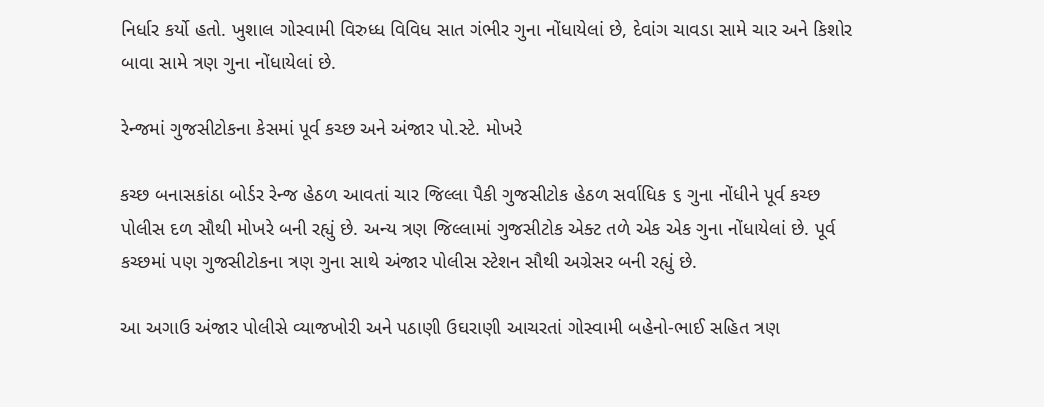નિર્ધાર કર્યો હતો. ખુશાલ ગોસ્વામી વિરુધ્ધ વિવિધ સાત ગંભીર ગુના નોંધાયેલાં છે, દેવાંગ ચાવડા સામે ચાર અને કિશોર બાવા સામે ત્રણ ગુના નોંધાયેલાં છે.

રેન્જમાં ગુજસીટોકના કેસમાં પૂર્વ કચ્છ અને અંજાર પો.સ્ટે. મોખરે

કચ્છ બનાસકાંઠા બોર્ડર રેન્જ હેઠળ આવતાં ચાર જિલ્લા પૈકી ગુજસીટોક હેઠળ સર્વાધિક ૬ ગુના નોંધીને પૂર્વ કચ્છ પોલીસ દળ સૌથી મોખરે બની રહ્યું છે. અન્ય ત્રણ જિલ્લામાં ગુજસીટોક એક્ટ તળે એક એક ગુના નોંધાયેલાં છે. પૂર્વ કચ્છમાં પણ ગુજસીટોકના ત્રણ ગુના સાથે અંજાર પોલીસ સ્ટેશન સૌથી અગ્રેસર બની રહ્યું છે.

આ અગાઉ અંજાર પોલીસે વ્યાજખોરી અને પઠાણી ઉઘરાણી આચરતાં ગોસ્વામી બહેનો-ભાઈ સહિત ત્રણ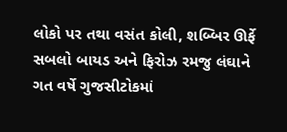લોકો પર તથા વસંત કોલી, શબ્બિર ઊર્ફે સબલો બાયડ અને ફિરોઝ રમજુ લંઘાને ગત વર્ષે ગુજસીટોકમાં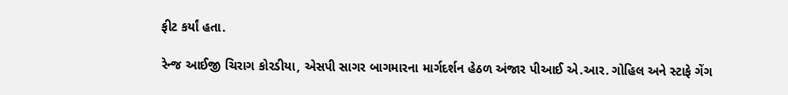ફીટ કર્યાં હતા.

રેન્જ આઈજી ચિરાગ કોરડીયા, એસપી સાગર બાગમારના માર્ગદર્શન હેઠળ અંજાર પીઆઈ એ.આર. ગોહિલ અને સ્ટાફે ગેંગ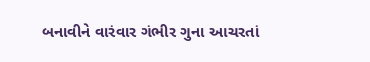બનાવીને વારંવાર ગંભીર ગુના આચરતાં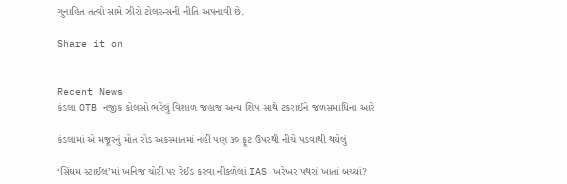ગુનાહિત તત્વો સામે ઝીરો ટોલરન્સની નીતિ અપનાવી છે.

Share it on


Recent News
કંડલા OTB નજીક કોલસો ભરેલું વિશાળ જહાજ અન્ય શિપ સાથે ટકરાઈને જળસમાધિના આરે

કંડલામાં એ મજૂરનું મોત રોડ અકસ્માતમાં નહીં પણ ૩૦ ફૂટ ઉપરથી નીચે પડવાથી થયેલું

‘સિંઘમ સ્ટાઈલ’માં ખનિજ ચોરી પર રેઈડ કરવા નીકળેલાં IAS ખરેખર પથરાં ખાતાં બચ્યાં?